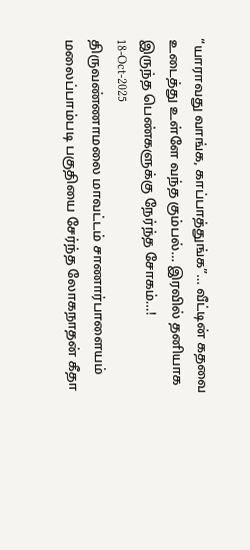“யாராவது வாங்க, காப்பாத்துங்க”… வீட்டின் கதவை உடைத்து உள்ளே வந்த கும்பல்… இரவில் தனியாக இருந்த பெண்களுக்கு நேர்ந்த சோகம்…!
18-Oct-2025
திருவண்ணாமலை மாவட்டம் சாணார்பாளையம் மலைப்பாம்படி பகுதியை சேர்ந்த லோகநாதன் கீதா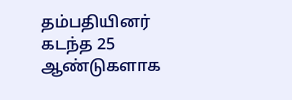தம்பதியினர் கடந்த 25 ஆண்டுகளாக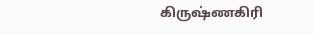கிருஷ்ணகிரி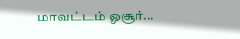மாவட்டம் ஓசூர்...